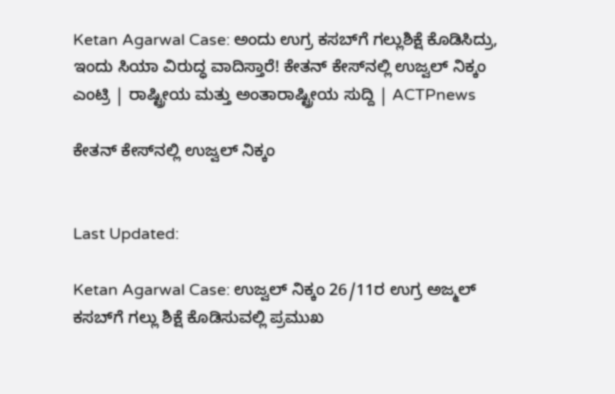Ketan Agarwal Case: ಅಂದು ಉಗ್ರ ಕಸಬ್‌ಗೆ ಗಲ್ಲುಶಿಕ್ಷೆ ಕೊಡಿಸಿದ್ರು, ಇಂದು ಸಿಯಾ ವಿರುದ್ಧ ವಾದಿಸ್ತಾರೆ! ಕೇತನ್ ಕೇಸ್‌ನಲ್ಲಿ ಉಜ್ವಲ್ ನಿಕ್ಕಂ ಎಂಟ್ರಿ | ರಾಷ್ಟ್ರೀಯ ಮತ್ತು ಅಂತಾರಾಷ್ಟ್ರೀಯ ಸುದ್ದಿ | ACTPnews

ಕೇತನ್ ಕೇಸ್‌ನಲ್ಲಿ ಉಜ್ವಲ್ ನಿಕ್ಕಂ


Last Updated:

Ketan Agarwal Case: ಉಜ್ವಲ್ ನಿಕ್ಕಂ 26/11ರ ಉಗ್ರ ಅಜ್ಮಲ್ ಕಸಬ್‌ಗೆ ಗಲ್ಲು ಶಿಕ್ಷೆ ಕೊಡಿಸುವಲ್ಲಿ ಪ್ರಮುಖ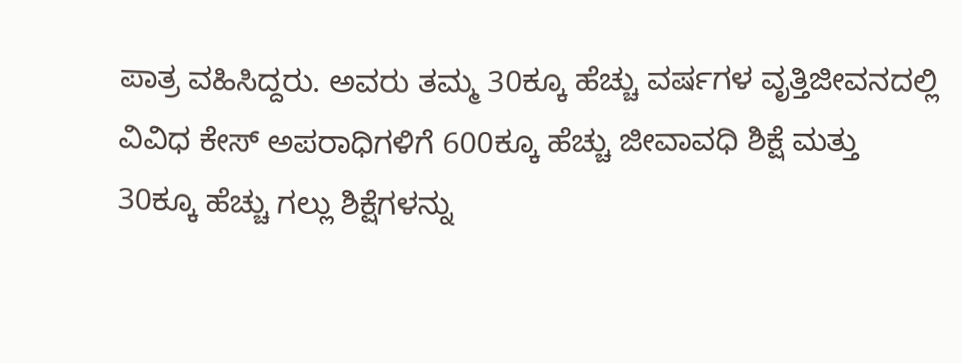ಪಾತ್ರ ವಹಿಸಿದ್ದರು. ಅವರು ತಮ್ಮ 30ಕ್ಕೂ ಹೆಚ್ಚು ವರ್ಷಗಳ ವೃತ್ತಿಜೀವನದಲ್ಲಿ ವಿವಿಧ ಕೇಸ್‌ ಅಪರಾಧಿಗಳಿಗೆ 600ಕ್ಕೂ ಹೆಚ್ಚು ಜೀವಾವಧಿ ಶಿಕ್ಷೆ ಮತ್ತು 30ಕ್ಕೂ ಹೆಚ್ಚು ಗಲ್ಲು ಶಿಕ್ಷೆಗಳನ್ನು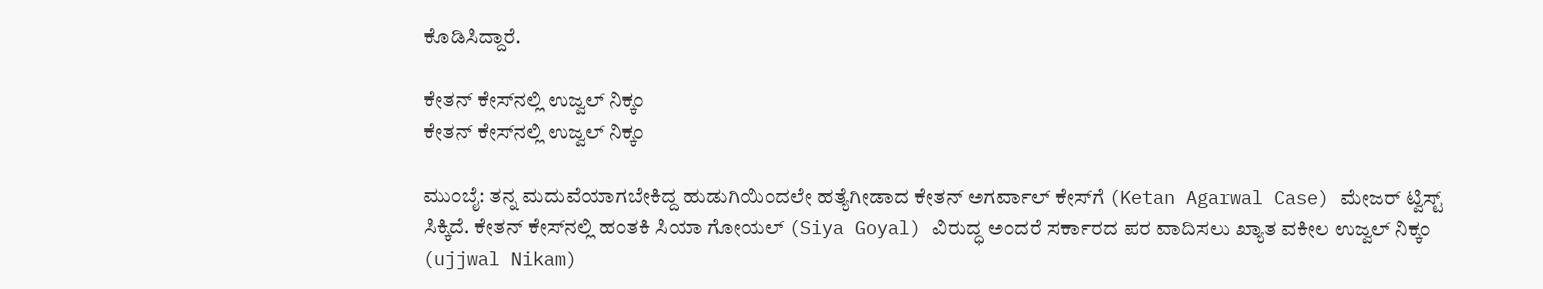ಕೊಡಿಸಿದ್ದಾರೆ.

ಕೇತನ್ ಕೇಸ್‌ನಲ್ಲಿ ಉಜ್ವಲ್ ನಿಕ್ಕಂ
ಕೇತನ್ ಕೇಸ್‌ನಲ್ಲಿ ಉಜ್ವಲ್ ನಿಕ್ಕಂ

ಮುಂಬೈ: ತನ್ನ ಮದುವೆಯಾಗಬೇಕಿದ್ದ ಹುಡುಗಿಯಿಂದಲೇ ಹತ್ಯೆಗೀಡಾದ ಕೇತನ್ ಅಗರ್ವಾಲ್ ಕೇಸ್‌ಗೆ (Ketan Agarwal Case) ಮೇಜರ್ ಟ್ವಿಸ್ಟ್ ಸಿಕ್ಕಿದೆ. ಕೇತನ್ ಕೇಸ್‌ನಲ್ಲಿ ಹಂತಕಿ ಸಿಯಾ ಗೋಯಲ್ (Siya Goyal) ವಿರುದ್ಧ ಅಂದರೆ ಸರ್ಕಾರದ ಪರ ವಾದಿಸಲು ಖ್ಯಾತ ವಕೀಲ ಉಜ್ವಲ್ ನಿಕ್ಕಂ (ujjwal Nikam)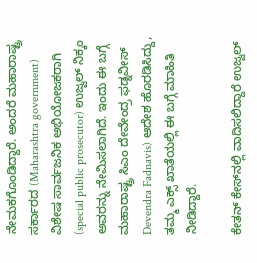ನೇಮಕಗೊಂಡಿದ್ದಾರೆ. ಅಂದರೆ ಮಹಾರಾಷ್ಟ್ರ ಸರ್ಕಾರದ (Maharashtra government) ವಿಶೇಷ ಸಾರ್ವಜನಿಕ ಅಭಿಯೋಜಕರಾಗಿ (special public prosecutor) ಉಜ್ವಲ್‌ ನಿಕ್ಕಂ ಅವರನ್ನು ನೇಮಿಸಲಾಗಿದೆ. ಇಂದು ಈ ಬಗ್ಗೆ ಮಹಾರಾಷ್ಟ್ರ ಸಿಎಂ ದೇವೇಂದ್ರ ಫಡ್ನವೀಸ್ Devendra Fadnavis) ಆದೇಶ ಹೊರಡಿಸಿದ್ದು, ತಮ್ಮ ಎಕ್ಸ್ ಖಾತೆಯಲ್ಲಿ ಈ ಬಗ್ಗೆ ಮಾಹಿತಿ ನೀಡಿದ್ದಾರೆ.

ಕೇತನ್ ಕೇಸ್‌ನಲ್ಲಿ ವಾದಿಸಲಿದ್ದಾರೆ ಉಜ್ವಲ್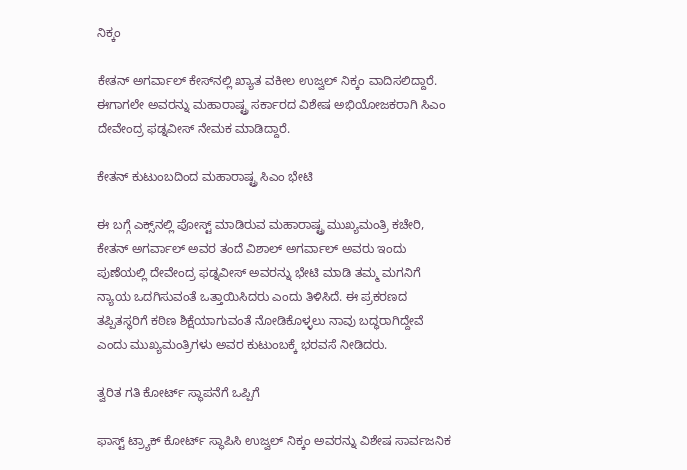ನಿಕ್ಕಂ

ಕೇತನ್ ಅಗರ್ವಾಲ್ ಕೇಸ್‌ನಲ್ಲಿ ಖ್ಯಾತ ವಕೀಲ ಉಜ್ವಲ್ ನಿಕ್ಕಂ ವಾದಿಸಲಿದ್ದಾರೆ. ಈಗಾಗಲೇ ಅವರನ್ನು ಮಹಾರಾಷ್ಟ್ರ ಸರ್ಕಾರದ ವಿಶೇಷ ಅಭಿಯೋಜಕರಾಗಿ ಸಿಎಂ ದೇವೇಂದ್ರ ಫಡ್ನವೀಸ್ ನೇಮಕ ಮಾಡಿದ್ದಾರೆ.

ಕೇತನ್ ಕುಟುಂಬದಿಂದ ಮಹಾರಾಷ್ಟ್ರ ಸಿಎಂ ಭೇಟಿ

ಈ ಬಗ್ಗೆ ಎಕ್ಸ್‌ನಲ್ಲಿ ಪೋಸ್ಟ್ ಮಾಡಿರುವ ಮಹಾರಾಷ್ಟ್ರ ಮುಖ್ಯಮಂತ್ರಿ ಕಚೇರಿ, ಕೇತನ್ ಅಗರ್ವಾಲ್ ಅವರ ತಂದೆ ವಿಶಾಲ್ ಅಗರ್ವಾಲ್ ಅವರು ಇಂದು ಪುಣೆಯಲ್ಲಿ ದೇವೇಂದ್ರ ಫಡ್ನವೀಸ್ ಅವರನ್ನು ಭೇಟಿ ಮಾಡಿ ತಮ್ಮ ಮಗನಿಗೆ ನ್ಯಾಯ ಒದಗಿಸುವಂತೆ ಒತ್ತಾಯಿಸಿದರು ಎಂದು ತಿಳಿಸಿದೆ. ಈ ಪ್ರಕರಣದ ತಪ್ಪಿತಸ್ಥರಿಗೆ ಕಠಿಣ ಶಿಕ್ಷೆಯಾಗುವಂತೆ ನೋಡಿಕೊಳ್ಳಲು ನಾವು ಬದ್ಧರಾಗಿದ್ದೇವೆ ಎಂದು ಮುಖ್ಯಮಂತ್ರಿಗಳು ಅವರ ಕುಟುಂಬಕ್ಕೆ ಭರವಸೆ ನೀಡಿದರು.

ತ್ವರಿತ ಗತಿ ಕೋರ್ಟ್ ಸ್ಥಾಪನೆಗೆ ಒಪ್ಪಿಗೆ

ಫಾಸ್ಟ್ ಟ್ರ್ಯಾಕ್ ಕೋರ್ಟ್ ಸ್ಥಾಪಿಸಿ ಉಜ್ವಲ್ ನಿಕ್ಕಂ ಅವರನ್ನು ವಿಶೇಷ ಸಾರ್ವಜನಿಕ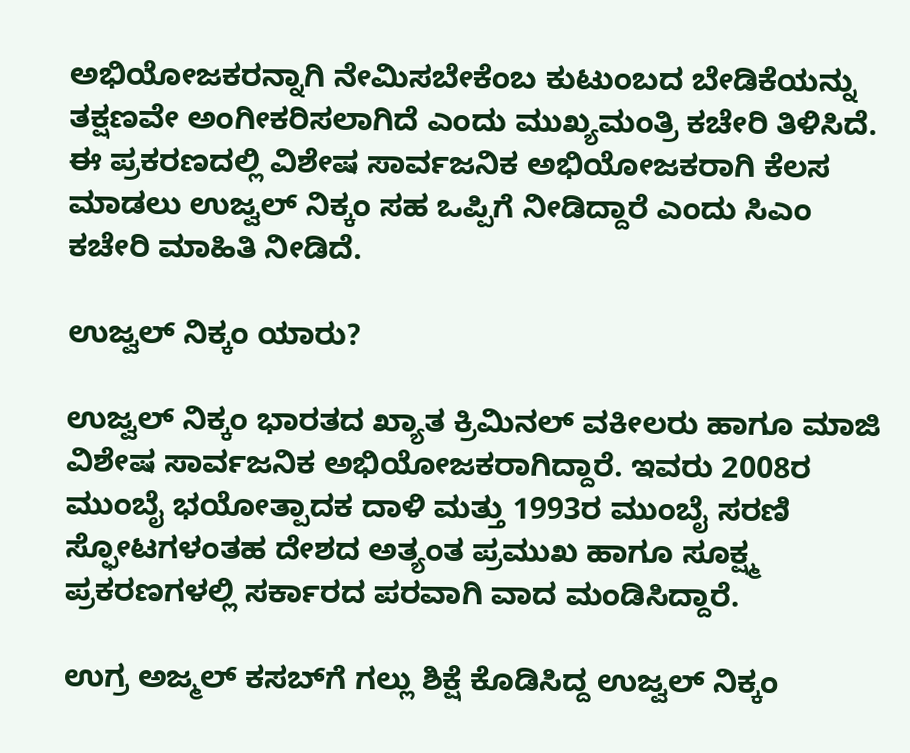ಅಭಿಯೋಜಕರನ್ನಾಗಿ ನೇಮಿಸಬೇಕೆಂಬ ಕುಟುಂಬದ ಬೇಡಿಕೆಯನ್ನು ತಕ್ಷಣವೇ ಅಂಗೀಕರಿಸಲಾಗಿದೆ ಎಂದು ಮುಖ್ಯಮಂತ್ರಿ ಕಚೇರಿ ತಿಳಿಸಿದೆ. ಈ ಪ್ರಕರಣದಲ್ಲಿ ವಿಶೇಷ ಸಾರ್ವಜನಿಕ ಅಭಿಯೋಜಕರಾಗಿ ಕೆಲಸ ಮಾಡಲು ಉಜ್ವಲ್ ನಿಕ್ಕಂ ಸಹ ಒಪ್ಪಿಗೆ ನೀಡಿದ್ದಾರೆ ಎಂದು ಸಿಎಂ ಕಚೇರಿ ಮಾಹಿತಿ ನೀಡಿದೆ.

ಉಜ್ವಲ್ ನಿಕ್ಕಂ ಯಾರು?

ಉಜ್ವಲ್ ನಿಕ್ಕಂ ಭಾರತದ ಖ್ಯಾತ ಕ್ರಿಮಿನಲ್ ವಕೀಲರು ಹಾಗೂ ಮಾಜಿ ವಿಶೇಷ ಸಾರ್ವಜನಿಕ ಅಭಿಯೋಜಕರಾಗಿದ್ದಾರೆ. ಇವರು 2008ರ ಮುಂಬೈ ಭಯೋತ್ಪಾದಕ ದಾಳಿ ಮತ್ತು 1993ರ ಮುಂಬೈ ಸರಣಿ ಸ್ಫೋಟಗಳಂತಹ ದೇಶದ ಅತ್ಯಂತ ಪ್ರಮುಖ ಹಾಗೂ ಸೂಕ್ಷ್ಮ ಪ್ರಕರಣಗಳಲ್ಲಿ ಸರ್ಕಾರದ ಪರವಾಗಿ ವಾದ ಮಂಡಿಸಿದ್ದಾರೆ.

ಉಗ್ರ ಅಜ್ಮಲ್ ಕಸಬ್‌ಗೆ ಗಲ್ಲು ಶಿಕ್ಷೆ ಕೊಡಿಸಿದ್ದ ಉಜ್ವಲ್ ನಿಕ್ಕಂ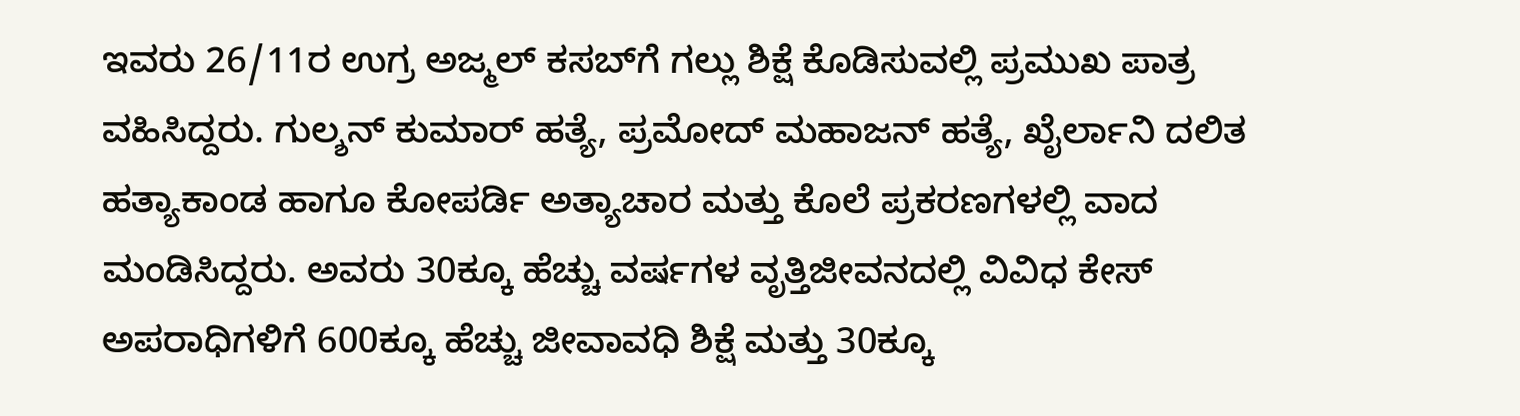ಇವರು 26/11ರ ಉಗ್ರ ಅಜ್ಮಲ್ ಕಸಬ್‌ಗೆ ಗಲ್ಲು ಶಿಕ್ಷೆ ಕೊಡಿಸುವಲ್ಲಿ ಪ್ರಮುಖ ಪಾತ್ರ ವಹಿಸಿದ್ದರು. ಗುಲ್ಶನ್ ಕುಮಾರ್ ಹತ್ಯೆ, ಪ್ರಮೋದ್ ಮಹಾಜನ್ ಹತ್ಯೆ, ಖೈರ್ಲಾನಿ ದಲಿತ ಹತ್ಯಾಕಾಂಡ ಹಾಗೂ ಕೋಪರ್ಡಿ ಅತ್ಯಾಚಾರ ಮತ್ತು ಕೊಲೆ ಪ್ರಕರಣಗಳಲ್ಲಿ ವಾದ ಮಂಡಿಸಿದ್ದರು. ಅವರು 30ಕ್ಕೂ ಹೆಚ್ಚು ವರ್ಷಗಳ ವೃತ್ತಿಜೀವನದಲ್ಲಿ ವಿವಿಧ ಕೇಸ್‌ ಅಪರಾಧಿಗಳಿಗೆ 600ಕ್ಕೂ ಹೆಚ್ಚು ಜೀವಾವಧಿ ಶಿಕ್ಷೆ ಮತ್ತು 30ಕ್ಕೂ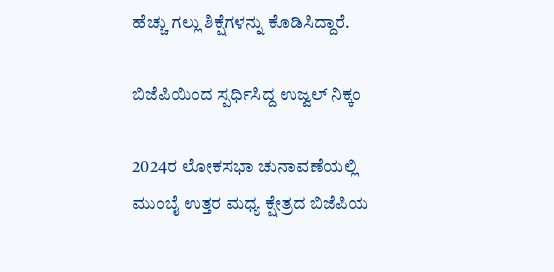ಹೆಚ್ಚು ಗಲ್ಲು ಶಿಕ್ಷೆಗಳನ್ನು ಕೊಡಿಸಿದ್ದಾರೆ.

ಬಿಜೆಪಿಯಿಂದ ಸ್ಪರ್ಧಿಸಿದ್ದ ಉಜ್ವಲ್ ನಿಕ್ಕಂ

2024ರ ಲೋಕಸಭಾ ಚುನಾವಣೆಯಲ್ಲಿ ಮುಂಬೈ ಉತ್ತರ ಮಧ್ಯ ಕ್ಷೇತ್ರದ ಬಿಜೆಪಿಯ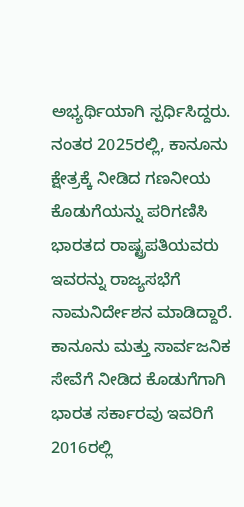ಅಭ್ಯರ್ಥಿಯಾಗಿ ಸ್ಪರ್ಧಿಸಿದ್ದರು. ನಂತರ 2025ರಲ್ಲಿ, ಕಾನೂನು ಕ್ಷೇತ್ರಕ್ಕೆ ನೀಡಿದ ಗಣನೀಯ ಕೊಡುಗೆಯನ್ನು ಪರಿಗಣಿಸಿ ಭಾರತದ ರಾಷ್ಟ್ರಪತಿಯವರು ಇವರನ್ನು ರಾಜ್ಯಸಭೆಗೆ ನಾಮನಿರ್ದೇಶನ ಮಾಡಿದ್ದಾರೆ. ಕಾನೂನು ಮತ್ತು ಸಾರ್ವಜನಿಕ ಸೇವೆಗೆ ನೀಡಿದ ಕೊಡುಗೆಗಾಗಿ ಭಾರತ ಸರ್ಕಾರವು ಇವರಿಗೆ 2016ರಲ್ಲಿ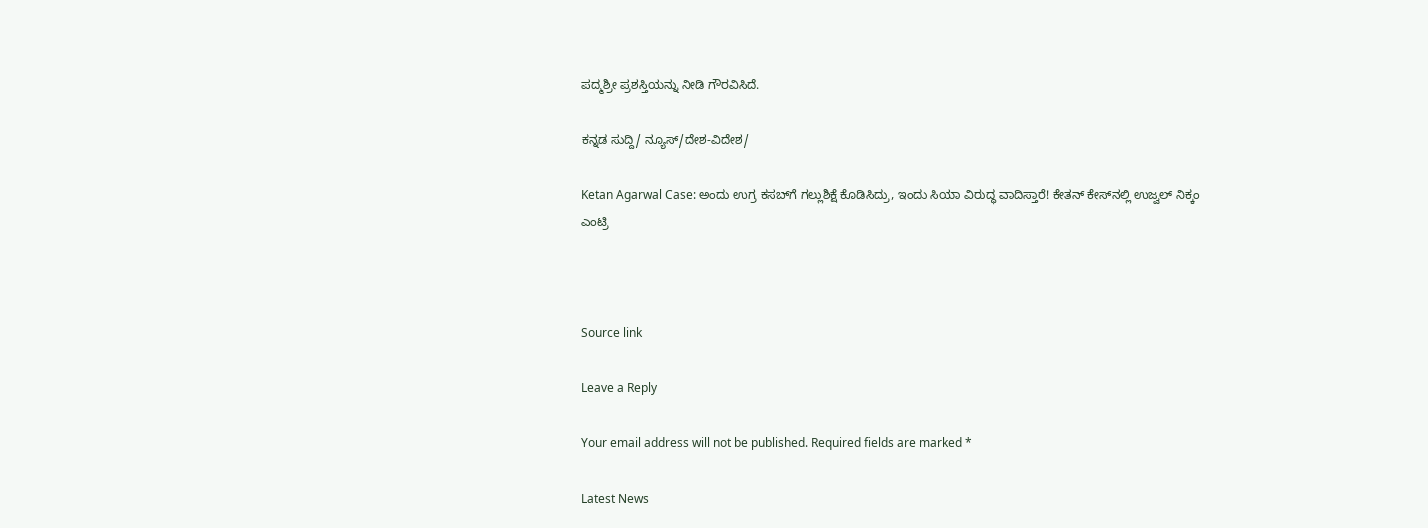ಪದ್ಮಶ್ರೀ ಪ್ರಶಸ್ತಿಯನ್ನು ನೀಡಿ ಗೌರವಿಸಿದೆ.

ಕನ್ನಡ ಸುದ್ದಿ/ ನ್ಯೂಸ್/ದೇಶ-ವಿದೇಶ/

Ketan Agarwal Case: ಅಂದು ಉಗ್ರ ಕಸಬ್‌ಗೆ ಗಲ್ಲುಶಿಕ್ಷೆ ಕೊಡಿಸಿದ್ರು, ಇಂದು ಸಿಯಾ ವಿರುದ್ಧ ವಾದಿಸ್ತಾರೆ! ಕೇತನ್ ಕೇಸ್‌ನಲ್ಲಿ ಉಜ್ವಲ್ ನಿಕ್ಕಂ ಎಂಟ್ರಿ



Source link

Leave a Reply

Your email address will not be published. Required fields are marked *

Latest News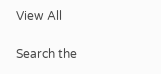View All

Search the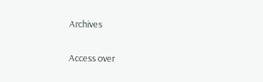Archives

Access over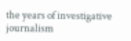the years of investigative journalism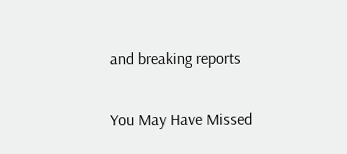and breaking reports

You May Have Missed